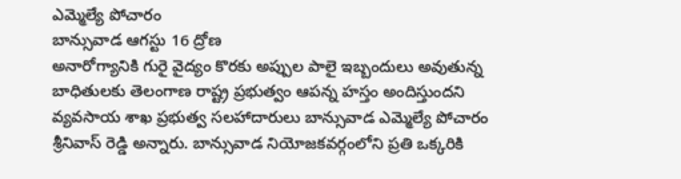ఎమ్మెల్యే పోచారం
బాన్సువాడ ఆగస్టు 16 ద్రోణ
అనారోగ్యానికి గురై వైద్యం కొరకు అప్పుల పాలై ఇబ్బందులు అవుతున్న బాధితులకు తెలంగాణ రాష్ట్ర ప్రభుత్వం ఆపన్న హస్తం అందిస్తుందని వ్యవసాయ శాఖ ప్రభుత్వ సలహాదారులు బాన్సువాడ ఎమ్మెల్యే పోచారం శ్రీనివాస్ రెడ్డి అన్నారు. బాన్సువాడ నియోజకవర్గంలోని ప్రతి ఒక్కరికి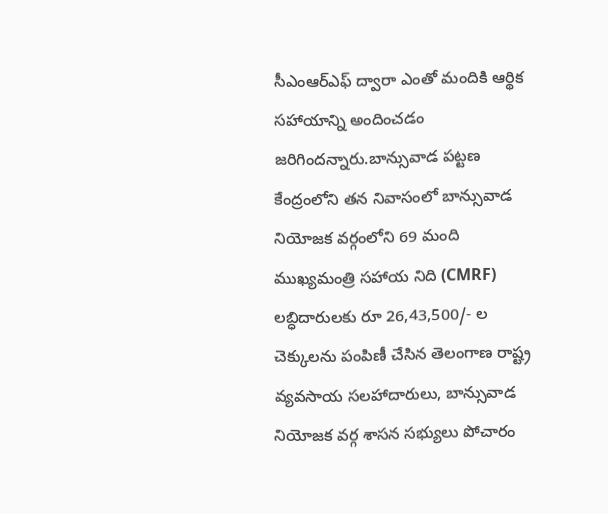సీఎంఆర్ఎఫ్ ద్వారా ఎంతో మందికి ఆర్థిక సహాయాన్ని అందించడం జరిగిందన్నారు.బాన్సువాడ పట్టణ కేంద్రంలోని తన నివాసంలో బాన్సువాడ నియోజక వర్గంలోని 69 మంది ముఖ్యమంత్రి సహాయ నిది (CMRF) లబ్ధిదారులకు రూ 26,43,500/- ల చెక్కులను పంపిణీ చేసిన తెలంగాణ రాష్ట్ర వ్యవసాయ సలహాదారులు, బాన్సువాడ నియోజక వర్గ శాసన సభ్యులు పోచారం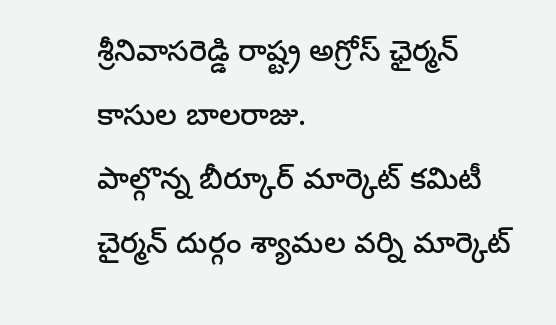శ్రీనివాసరెడ్డి రాష్ట్ర అగ్రోస్ ఛైర్మన్ కాసుల బాలరాజు.
పాల్గొన్న బీర్కూర్ మార్కెట్ కమిటీ చైర్మన్ దుర్గం శ్యామల వర్ని మార్కెట్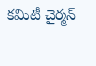కమిటీ చైర్మన్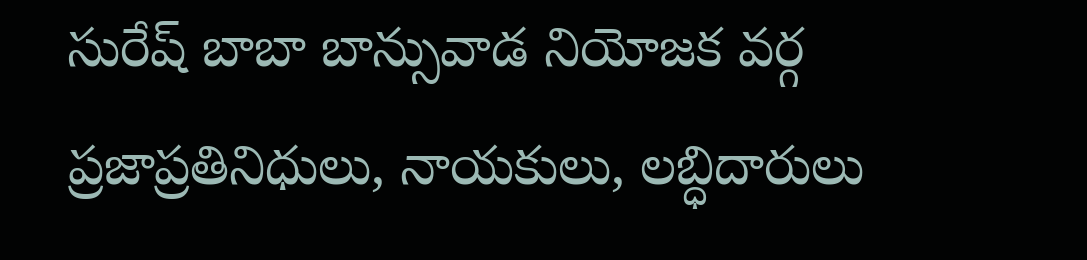సురేష్ బాబా బాన్సువాడ నియోజక వర్గ ప్రజాప్రతినిధులు, నాయకులు, లబ్ధిదారులు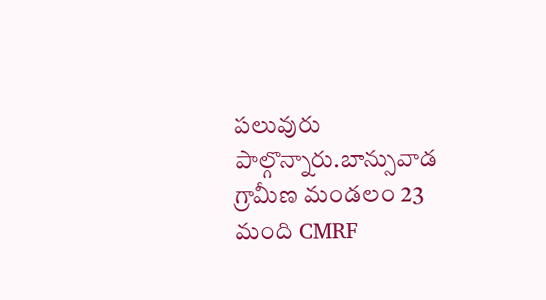పలువురు పాల్గొన్నారు.బాన్సువాడ గ్రామీణ మండలం 23 మంది CMRF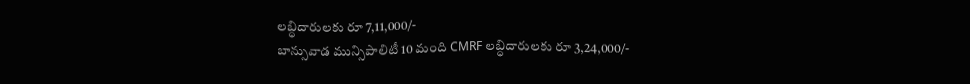లబ్ధిదారులకు రూ 7,11,000/-
బాన్సువాడ మున్సిపాలిటీ 10 మంది CMRF లబ్ధిదారులకు రూ 3,24,000/-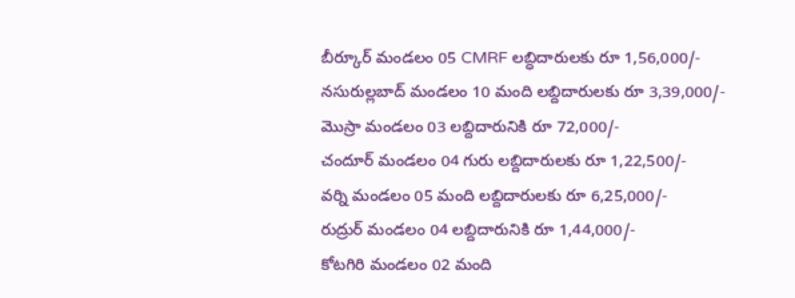బీర్కూర్ మండలం 05 CMRF లబ్ధిదారులకు రూ 1,56,000/-
నసురుల్లబాద్ మండలం 10 మంది లబ్దిదారులకు రూ 3,39,000/-
మొస్రా మండలం 03 లబ్దిదారునికి రూ 72,000/-
చందూర్ మండలం 04 గురు లబ్దిదారులకు రూ 1,22,500/-
వర్ని మండలం 05 మంది లబ్దిదారులకు రూ 6,25,000/-
రుద్రుర్ మండలం 04 లబ్దిదారునికి రూ 1,44,000/-
కోటగిరి మండలం 02 మంది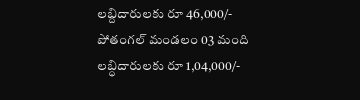లబ్దిదారులకు రూ 46,000/-
పోతంగల్ మండలం 03 మంది లబ్ధిదారులకు రూ 1,04,000/-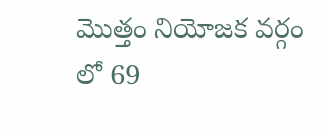మొత్తం నియోజక వర్గం లో 69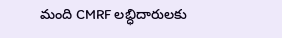మంది CMRF లబ్ధిదారులకు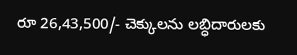రూ 26,43,500/- చెక్కులను లబ్ధిదారులకు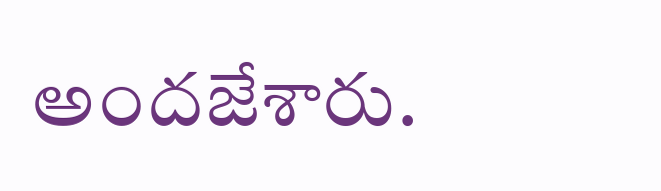అందజేశారు.